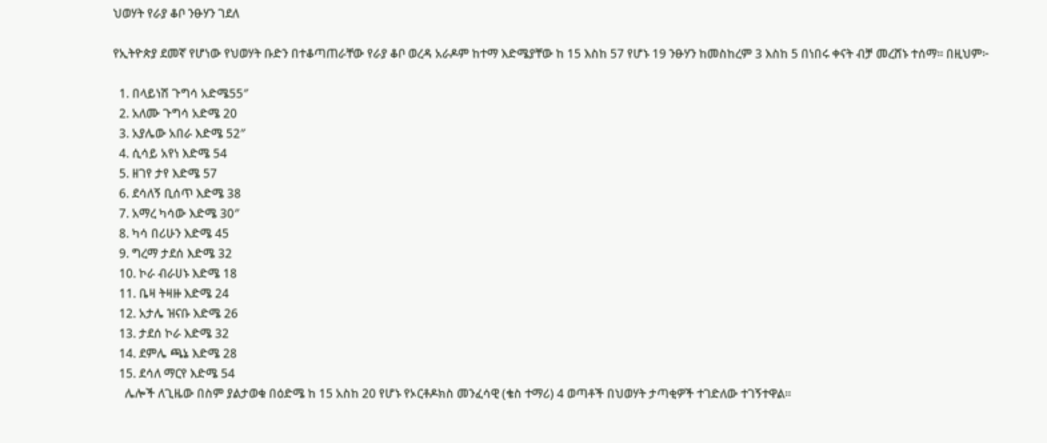ህወሃት የራያ ቆቦ ንፁሃን ገደለ

የኢትዮጵያ ደመኛ የሆነው የህወሃት ቡድን በተቆጣጠራቸው የራያ ቆቦ ወረዳ አራዶም ከተማ እድሜያቸው ከ 15 እስከ 57 የሆኑ 19 ንፁሃን ከመስከረም 3 እስከ 5 በነበሩ ቀናት ብቻ መረሸኑ ተሰማ። በዚህም፦

  1. በላይነሽ ጉግሳ አድሜ55″
  2. አለሙ ጉግሳ አድሜ 20
  3. አያሌው አበራ እድሜ 52″
  4. ሲሳይ አየነ እድሜ 54
  5. ዘገየ ታየ እድሜ 57
  6. ደሳለኝ ቢሰጥ እድሜ 38
  7. አማረ ካሳው እድሜ 30″
  8. ካሳ በሪሁን እድሜ 45
  9. ግረማ ታደሰ እድሜ 32
  10. ኮራ ብራሀኑ እድሜ 18
  11. ቤዛ ትዛዙ እድሜ 24
  12. አታሌ ዝናቡ እድሜ 26
  13. ታደሰ ኮራ እድሜ 32
  14. ደምሌ ጫኔ እድሜ 28
  15. ደሳለ ማርየ እድሜ 54
    ሌሎች ለጊዜው በስም ያልታወቁ በዕድሜ ከ 15 አስከ 20 የሆኑ የኦርቶዶክስ መንፈሳዊ (ቄስ ተማሪ) 4 ወጣቶች በህወሃት ታጣቂዎች ተገድለው ተገኝተዋል።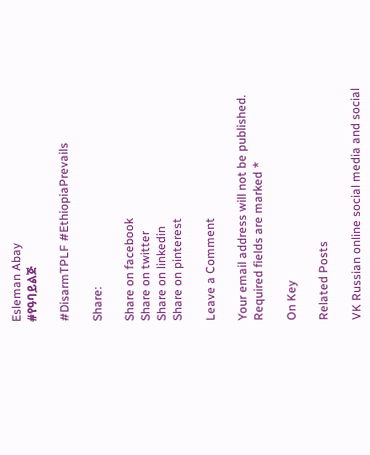Esleman Abay
#የዓባይልጅ

#DisarmTPLF #EthiopiaPrevails

Share:

Share on facebook
Share on twitter
Share on linkedin
Share on pinterest

Leave a Comment

Your email address will not be published. Required fields are marked *

On Key

Related Posts

VK Russian online social media and social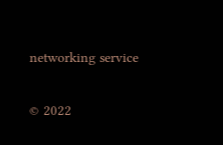networking service

© 2022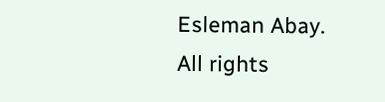Esleman Abay. All rights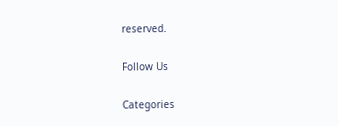reserved.

Follow Us

Categories